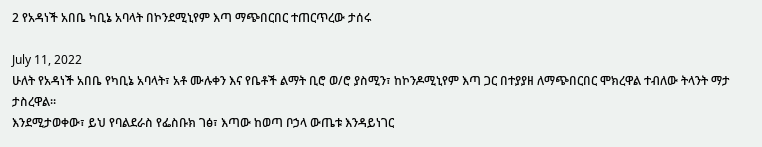2 የአዳነች አበቤ ካቢኔ አባላት በኮንደሚኒየም እጣ ማጭበርበር ተጠርጥረው ታሰሩ

July 11, 2022
ሁለት የአዳነች አበቤ የካቢኔ አባላት፣ አቶ ሙሉቀን እና የቤቶች ልማት ቢሮ ወ/ሮ ያስሚን፣ ከኮንዶሚኒየም እጣ ጋር በተያያዘ ለማጭበርበር ሞክረዋል ተብለው ትላንት ማታ ታስረዋል።
እንደሚታወቀው፣ ይህ የባልደራስ የፌስቡክ ገፅ፣ እጣው ከወጣ ቦኃላ ውጤቱ እንዳይነገር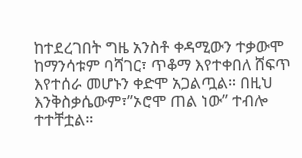ከተደረገበት ግዜ አንስቶ ቀዳሚውን ተቃውሞ ከማንሳቱም ባሻገር፣ ጥቆማ እየተቀበለ ሸፍጥ እየተሰራ መሆኑን ቀድሞ አጋልጧል። በዚህ እንቅስቃሴውም፣”ኦሮሞ ጠል ነው” ተብሎ ተተቸቷል።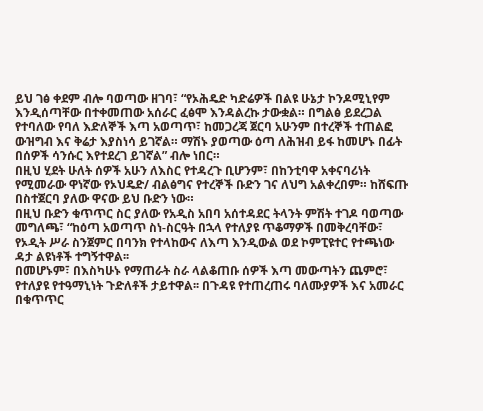ይህ ገፅ ቀደም ብሎ ባወጣው ዘገባ፣ “የኦሕዴድ ካድሬዎች በልዩ ሁኔታ ኮንዶሚኒየም እንዲሰጣቸው በተቀመጠው አሰራር ፈፅሞ እንዳልረኩ ታውቋል። በግልፅ ይደረጋል የተባለው የባለ እድለኞች እጣ አወጣጥ፣ ከመጋረጃ ጀርባ አሁንም በተረኞች ተጠልፎ ውዝግብ እና ቅሬታ እያስነሳ ይገኛል። ማሽኑ ያወጣው ዕጣ ለሕዝብ ይፋ ከመሆኑ በፊት በሰዎች ሳንሱር እየተደረገ ይገኛል” ብሎ ነበር።
በዚህ ሂደት ሁለት ሰዎች አሁን ለእስር የተዳረጉ ቢሆንም፣ በከንቲባዋ አቀናባሪነት የሚመራው ዋነኛው የኦህዴድ/ ብልፅግና የተረኞች ቡድን ገና ለህግ አልቀረበም። ከሸፍጡ በስተጀርባ ያለው ዋናው ይህ ቡድን ነው።
በዚህ ቡድን ቁጥጥር ስር ያለው የአዲስ አበባ አሰተዳደር ትላንት ምሽት ተገዶ ባወጣው መግለጫ፣ “ከዕጣ አወጣጥ ስነ-ስርዓት በኋላ የተለያዩ ጥቆማዎች በመቅረባቸው፣ የኦዲት ሥራ ስንጀምር በባንክ የተላከውና ለእጣ እንዲውል ወደ ኮምፒዩተር የተጫነው ዳታ ልዩነቶች ተግኝተዋል፡፡
በመሆኑም፣ በእስካሁኑ የማጠራት ስራ ላልቆጠቡ ሰዎች እጣ መውጣትን ጨምሮ፣ የተለያዩ የተዓማኒነት ጉድለቶች ታይተዋል፡፡ በጉዳዩ የተጠረጠሩ ባለሙያዎች እና አመራር በቁጥጥር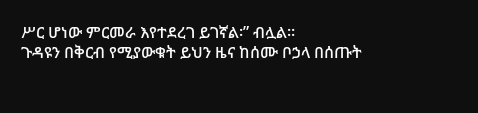ሥር ሆነው ምርመራ እየተደረገ ይገኛል፡” ብሏል።
ጉዳዩን በቅርብ የሚያውቁት ይህን ዜና ከሰሙ ቦኃላ በሰጡት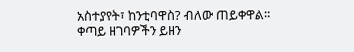አስተያየት፣ ከንቲባዋስ? ብለው ጠይቀዋል።
ቀጣይ ዘገባዎችን ይዘን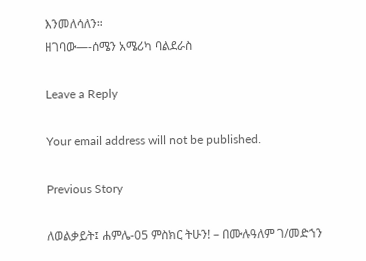እንመለሳለን።
ዘገባው—-ሰሜን አሜሪካ ባልደራስ

Leave a Reply

Your email address will not be published.

Previous Story

ለወልቃይት፤ ሐምሌ-05 ምስክር ትሁን! – በሙሉዓለም ገ/መድኀን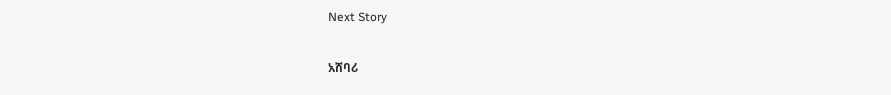Next Story

አሸባሪ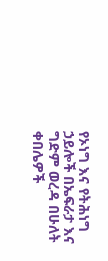የኦነግ እና የትሕነግ ኃይሎች በኤፍራታ እና ግድም ወረዳ በሁለት ቀበሌዎች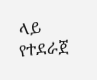ላይ የተደራጀ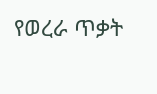የወረራ ጥቃት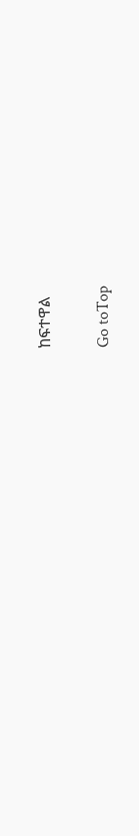ከፍተዋል

Go toTop